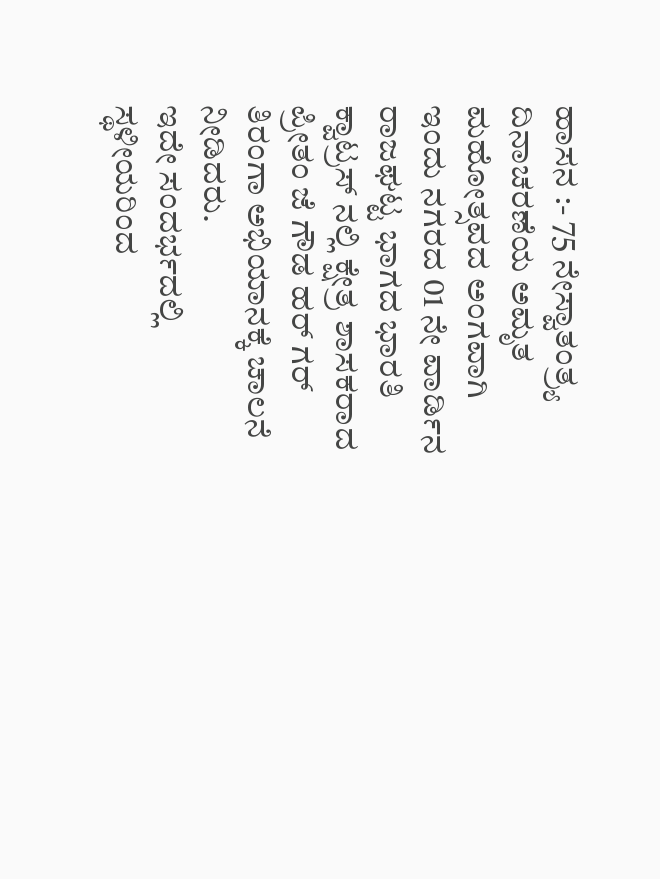ಹಾಸನ :- 75 ನೇಸ್ವಾತಂತ್ರ್ಯ ದಿನಾಚರಣೆಯ ಅಮೃತ ಮಹೋತ್ಸವದ ಅಂಗವಾಗಿ ಇಂದು ನಗರದ 01 ನೇ ವಾರ್ಡಿನ ರಾಜಘಟ್ಟ ಭಾಗದ ಭಾರತಿ ಕ್ವಾಟ್ರಸ್ ನಲ್ಲಿ ಕ್ಷೇತ್ರ ಶಾಸಕರಾದ ಪ್ರೀತಂ ಜೆ ಗೌಡ ಹರ್ ಗರ್ ತಿರಂಗಾ ಅಭಿಯಾನಕ್ಕೆ ಚಾಲನೆ ನೀಡಿದರು.
ಇದೇ ಸಂದರ್ಭದಲ್ಲಿ ಸ್ಥಳೀಯರಿಂದ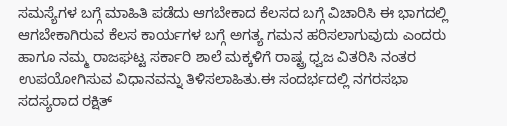ಸಮಸ್ಯೆಗಳ ಬಗ್ಗೆ ಮಾಹಿತಿ ಪಡೆದು ಆಗಬೇಕಾದ ಕೆಲಸದ ಬಗ್ಗೆ ವಿಚಾರಿಸಿ ಈ ಭಾಗದಲ್ಲಿ ಆಗಬೇಕಾಗಿರುವ ಕೆಲಸ ಕಾರ್ಯಗಳ ಬಗ್ಗೆ ಅಗತ್ಯ ಗಮನ ಹರಿಸಲಾಗುವುದು ಎಂದರು ಹಾಗೂ ನಮ್ಮ ರಾಜಘಟ್ಟ ಸರ್ಕಾರಿ ಶಾಲೆ ಮಕ್ಕಳಿಗೆ ರಾಷ್ಟ್ರ ಧ್ವಜ ವಿತರಿಸಿ ನಂತರ ಉಪಯೋಗಿಸುವ ವಿಧಾನವನ್ನು ತಿಳಿಸಲಾಹಿತು.ಈ ಸಂದರ್ಭದಲ್ಲಿ ನಗರಸಭಾ ಸದಸ್ಯರಾದ ರಕ್ಷಿತ್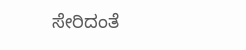ಸೇರಿದಂತೆ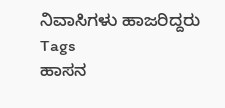ನಿವಾಸಿಗಳು ಹಾಜರಿದ್ದರು
Tags
ಹಾಸನ